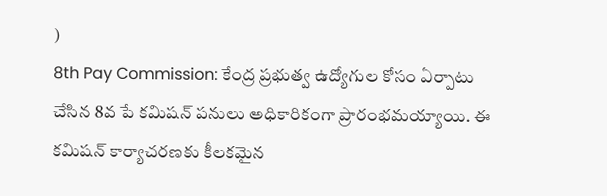)
8th Pay Commission: కేంద్ర ప్రభుత్వ ఉద్యోగుల కోసం ఏర్పాటు చేసిన 8వ పే కమిషన్ పనులు అధికారికంగా ప్రారంభమయ్యాయి. ఈ కమిషన్ కార్యాచరణకు కీలకమైన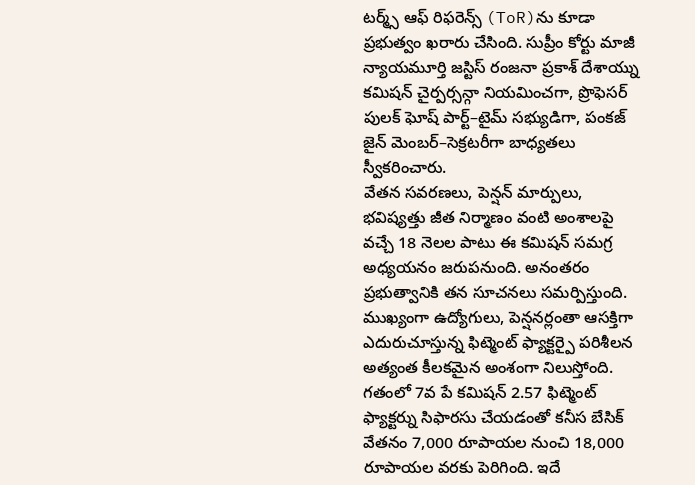టర్మ్స్ ఆఫ్ రిఫరెన్స్ (ToR)ను కూడా ప్రభుత్వం ఖరారు చేసింది. సుప్రీం కోర్టు మాజీ న్యాయమూర్తి జస్టిస్ రంజనా ప్రకాశ్ దేశాయ్ను కమిషన్ చైర్పర్సన్గా నియమించగా, ప్రొఫెసర్ పులక్ ఘోష్ పార్ట్–టైమ్ సభ్యుడిగా, పంకజ్ జైన్ మెంబర్–సెక్రటరీగా బాధ్యతలు స్వీకరించారు.
వేతన సవరణలు, పెన్షన్ మార్పులు, భవిష్యత్తు జీత నిర్మాణం వంటి అంశాలపై వచ్చే 18 నెలల పాటు ఈ కమిషన్ సమగ్ర అధ్యయనం జరుపనుంది. అనంతరం ప్రభుత్వానికి తన సూచనలు సమర్పిస్తుంది. ముఖ్యంగా ఉద్యోగులు, పెన్షనర్లంతా ఆసక్తిగా ఎదురుచూస్తున్న ఫిట్మెంట్ ఫ్యాక్టర్పై పరిశీలన అత్యంత కీలకమైన అంశంగా నిలుస్తోంది.
గతంలో 7వ పే కమిషన్ 2.57 ఫిట్మెంట్ ఫ్యాక్టర్ను సిఫారసు చేయడంతో కనీస బేసిక్ వేతనం 7,000 రూపాయల నుంచి 18,000 రూపాయల వరకు పెరిగింది. ఇదే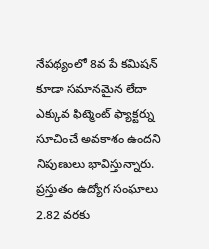నేపథ్యంలో 8వ పే కమిషన్ కూడా సమానమైన లేదా ఎక్కువ ఫిట్మెంట్ ఫ్యాక్టర్ను సూచించే అవకాశం ఉందని నిపుణులు భావిస్తున్నారు. ప్రస్తుతం ఉద్యోగ సంఘాలు 2.82 వరకు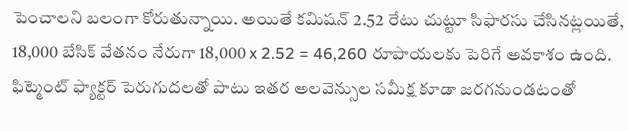పెంచాలని బలంగా కోరుతున్నాయి. అయితే కమిషన్ 2.52 రేటు చుట్టూ సిఫారసు చేసినట్లయితే, 18,000 బేసిక్ వేతనం నేరుగా 18,000 x 2.52 = 46,260 రూపాయలకు పెరిగే అవకాశం ఉంది.
ఫిట్మెంట్ ఫ్యాక్టర్ పెరుగుదలతో పాటు ఇతర అలవెన్సుల సమీక్ష కూడా జరగనుండటంతో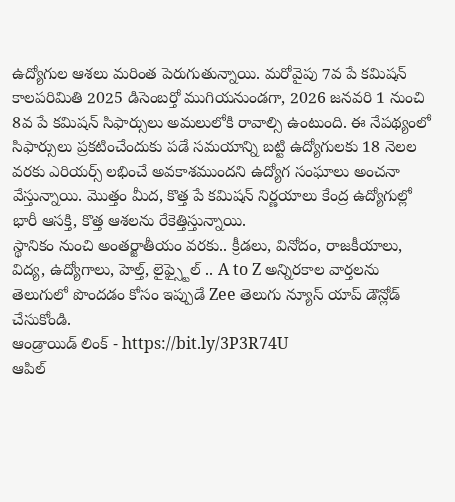ఉద్యోగుల ఆశలు మరింత పెరుగుతున్నాయి. మరోవైపు 7వ పే కమిషన్ కాలపరిమితి 2025 డిసెంబర్తో ముగియనుండగా, 2026 జనవరి 1 నుంచి 8వ పే కమిషన్ సిఫార్సులు అమలులోకి రావాల్సి ఉంటుంది. ఈ నేపథ్యంలో సిఫార్సులు ప్రకటించేందుకు పడే సమయాన్ని బట్టి ఉద్యోగులకు 18 నెలల వరకు ఎరియర్స్ లభించే అవకాశముందని ఉద్యోగ సంఘాలు అంచనా వేస్తున్నాయి. మొత్తం మీద, కొత్త పే కమిషన్ నిర్ణయాలు కేంద్ర ఉద్యోగుల్లో భారీ ఆసక్తి, కొత్త ఆశలను రేకెత్తిస్తున్నాయి.
స్థానికం నుంచి అంతర్జాతీయం వరకు.. క్రీడలు, వినోదం, రాజకీయాలు, విద్య, ఉద్యోగాలు, హెల్త్, లైఫ్స్టైల్ .. A to Z అన్నిరకాల వార్తలను తెలుగులో పొందడం కోసం ఇప్పుడే Zee తెలుగు న్యూస్ యాప్ డౌన్లోడ్ చేసుకోండి.
ఆండ్రాయిడ్ లింక్ - https://bit.ly/3P3R74U
ఆపిల్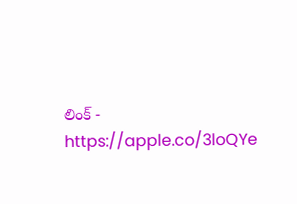లింక్ - https://apple.co/3loQYe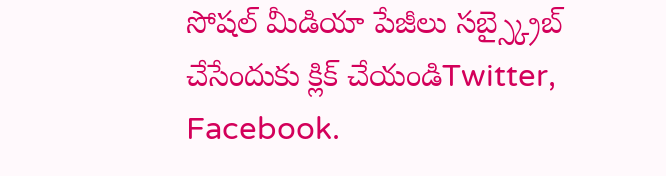సోషల్ మీడియా పేజీలు సబ్స్క్రైబ్ చేసేందుకు క్లిక్ చేయండిTwitter, Facebook.